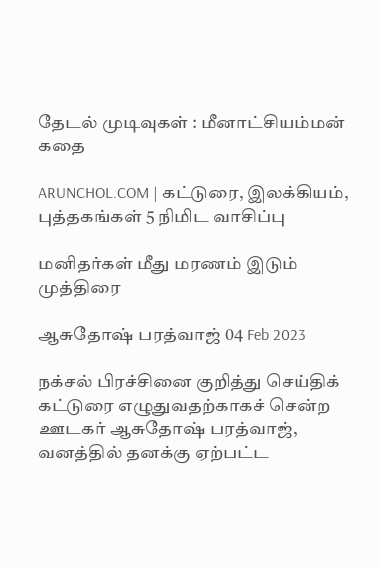தேடல் முடிவுகள் : மீனாட்சியம்மன் கதை

ARUNCHOL.COM | கட்டுரை, இலக்கியம், புத்தகங்கள் 5 நிமிட வாசிப்பு

மனிதர்கள் மீது மரணம் இடும் முத்திரை

ஆசுதோஷ் பரத்வாஜ் 04 Feb 2023

நக்சல் பிரச்சினை குறித்து செய்திக் கட்டுரை எழுதுவதற்காகச் சென்ற ஊடகர் ஆசுதோஷ் பரத்வாஜ், வனத்தில் தனக்கு ஏற்பட்ட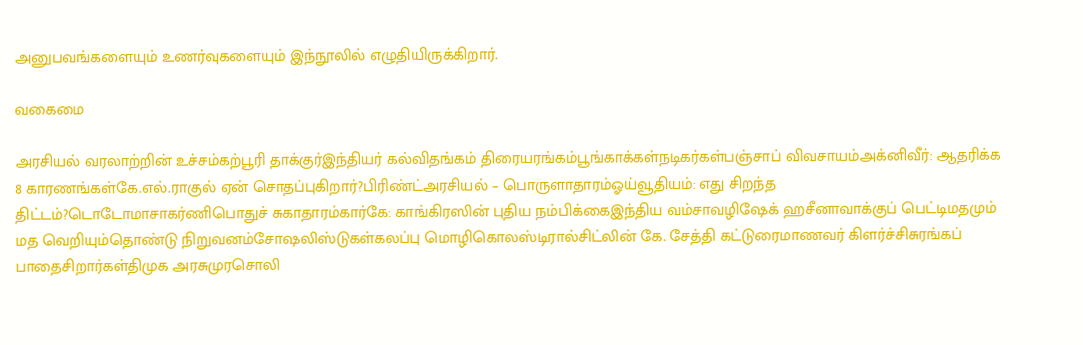அனுபவங்களையும் உணர்வுகளையும் இந்நூலில் எழுதியிருக்கிறார்.

வகைமை

அரசியல் வரலாற்றின் உச்சம்கற்பூரி தாக்குர்இந்தியர் கல்விதங்கம் திரையரங்கம்பூங்காக்கள்நடிகர்கள்பஞ்சாப் விவசாயம்அக்னிவீர்: ஆதரிக்க 8 காரணங்கள்கே.எல்.ராகுல் ஏன் சொதப்புகிறார்?பிரிண்ட்அரசியல் – பொருளாதாரம்ஓய்வூதியம்: எது சிறந்த திட்டம்?டொடோமாசாகர்ணிபொதுச் சுகாதாரம்கார்கே: காங்கிரஸின் புதிய நம்பிக்கைஇந்திய வம்சாவழிஷேக் ஹசீனாவாக்குப் பெட்டிமதமும் மத வெறியும்தொண்டு நிறுவனம்சோஷலிஸ்டுகள்கலப்பு மொழிகொலஸ்டிரால்சிட்லின் கே. சேத்தி கட்டுரைமாணவர் கிளர்ச்சிசுரங்கப் பாதைசிறார்கள்திமுக அரசுமுரசொலி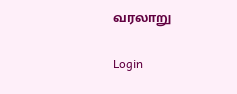வரலாறு

Login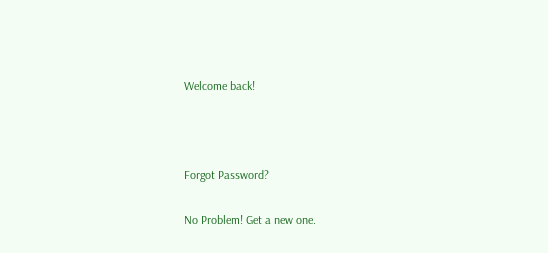Welcome back!



Forgot Password?

No Problem! Get a new one.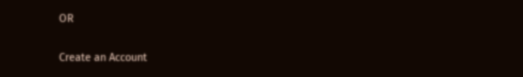OR

Create an Account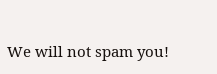We will not spam you!